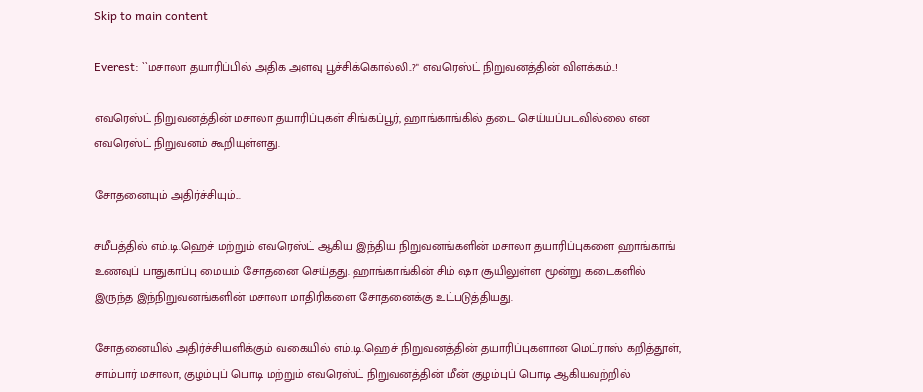Skip to main content

Everest: ``மசாலா தயாரிப்பில் அதிக அளவு பூச்சிக்கொல்லி..?" எவரெஸ்ட் நிறுவனத்தின் விளக்கம்..!

எவரெஸ்ட் நிறுவனத்தின் மசாலா தயாரிப்புகள் சிங்கப்பூர், ஹாங்காங்கில் தடை செய்யப்படவில்லை என எவரெஸ்ட் நிறுவனம் கூறியுள்ளது.

சோதனையும் அதிர்ச்சியும்...

சமீபத்தில் எம்.டி.ஹெச் மற்றும் எவரெஸ்ட் ஆகிய இந்திய நிறுவனங்களின் மசாலா தயாரிப்புகளை ஹாங்காங் உணவுப் பாதுகாப்பு மையம் சோதனை செய்தது. ஹாங்காங்கின் சிம் ஷா சூயிலுள்ள மூன்று கடைகளில் இருந்த இந்நிறுவனங்களின் மசாலா மாதிரிகளை சோதனைக்கு உட்படுத்தியது.

சோதனையில் அதிர்ச்சியளிக்கும் வகையில் எம்.டி.ஹெச் நிறுவனத்தின் தயாரிப்புகளான மெட்ராஸ் கறித்தூள், சாம்பார் மசாலா, குழம்புப் பொடி மற்றும் எவரெஸ்ட் நிறுவனத்தின் மீன் குழம்புப் பொடி ஆகியவற்றில்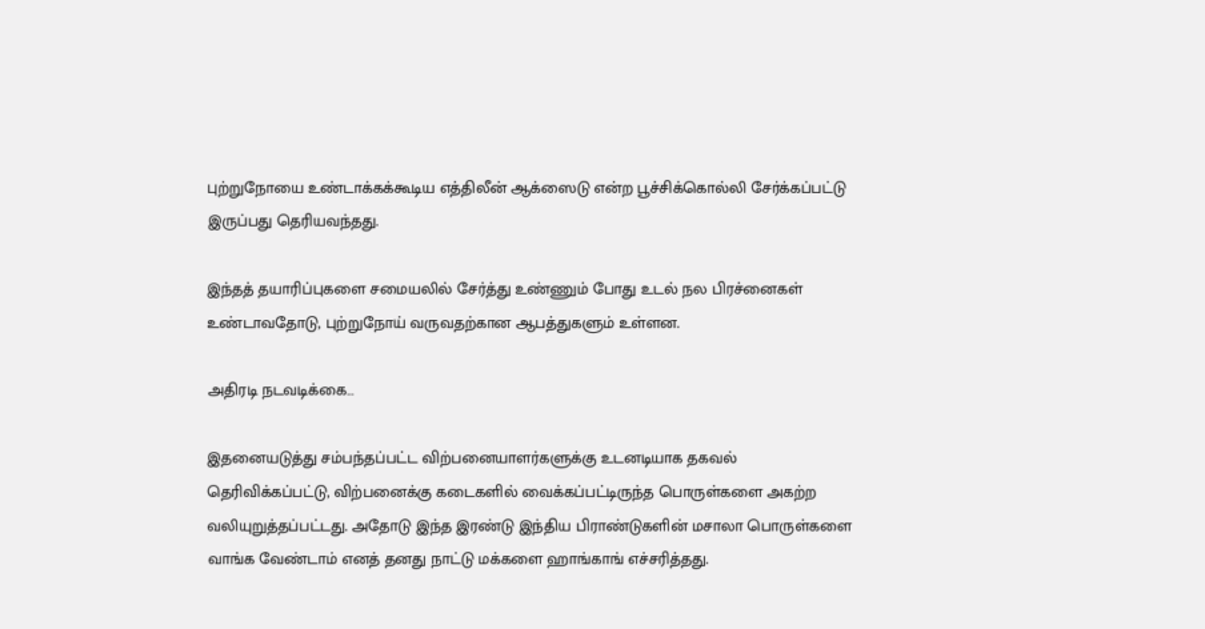புற்றுநோயை உண்டாக்கக்கூடிய எத்திலீன் ஆக்ஸைடு என்ற பூச்சிக்கொல்லி சேர்க்கப்பட்டு இருப்பது தெரியவந்தது.

இந்தத் தயாரிப்புகளை சமையலில் சேர்த்து உண்ணும் போது உடல் நல பிரச்னைகள் உண்டாவதோடு, புற்றுநோய் வருவதற்கான ஆபத்துகளும் உள்ளன.

அதிரடி நடவடிக்கை…

இதனையடுத்து சம்பந்தப்பட்ட விற்பனையாளர்களுக்கு உடனடியாக தகவல் தெரிவிக்கப்பட்டு, விற்பனைக்கு கடைகளில் வைக்கப்பட்டிருந்த பொருள்களை அகற்ற வலியுறுத்தப்பட்டது. அதோடு இந்த இரண்டு இந்திய பிராண்டுகளின் மசாலா பொருள்களை வாங்க வேண்டாம் எனத் தனது நாட்டு மக்களை ஹாங்காங் எச்சரித்தது.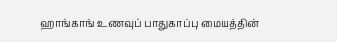ஹாங்காங் உணவுப் பாதுகாப்பு மையத்தின்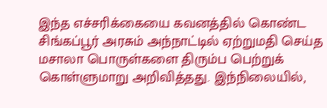இந்த எச்சரிக்கையை கவனத்தில் கொண்ட சிங்கப்பூர் அரசும் அந்நாட்டில் ஏற்றுமதி செய்த மசாலா பொருள்களை திரும்ப பெற்றுக் கொள்ளுமாறு அறிவித்தது. இந்நிலையில்,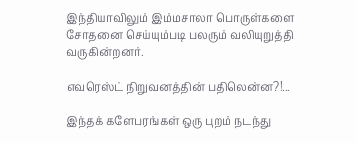இந்தியாவிலும் இம்மசாலா பொருள்களை சோதனை செய்யும்படி பலரும் வலியுறுத்தி வருகின்றனர்.

எவரெஸ்ட் நிறுவனத்தின் பதிலென்ன?!...

இந்தக் களேபரங்கள் ஒரு புறம் நடந்து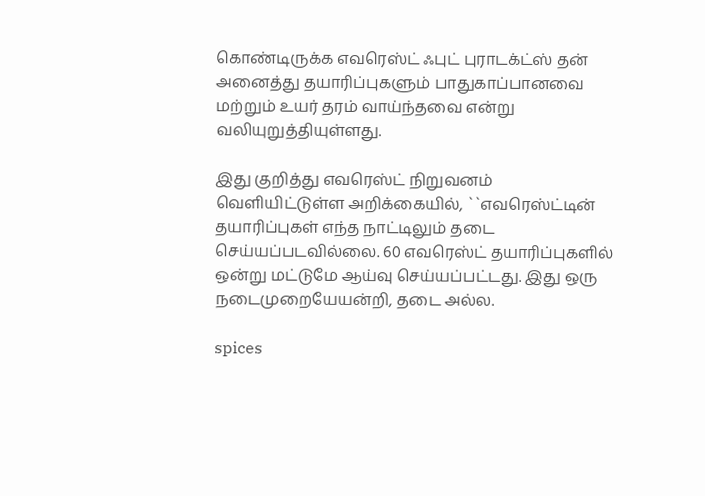கொண்டிருக்க எவரெஸ்ட் ஃபுட் புராடக்ட்ஸ் தன் அனைத்து தயாரிப்புகளும் பாதுகாப்பானவை மற்றும் உயர் தரம் வாய்ந்தவை என்று வலியுறுத்தியுள்ளது.

இது குறித்து எவரெஸ்ட் நிறுவனம் வெளியிட்டுள்ள அறிக்கையில், ``எவரெஸ்ட்டின் தயாரிப்புகள் எந்த நாட்டிலும் தடை செய்யப்படவில்லை. 60 எவரெஸ்ட் தயாரிப்புகளில் ஒன்று மட்டுமே ஆய்வு செய்யப்பட்டது. இது ஒரு நடைமுறையேயன்றி, தடை அல்ல.

spices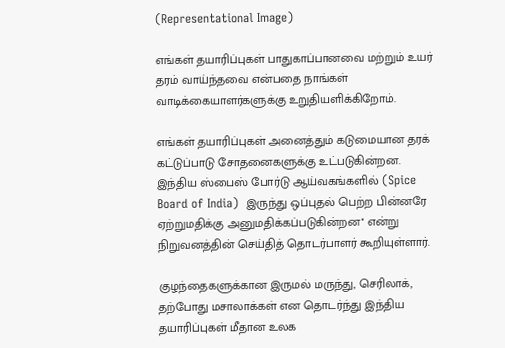(Representational Image)

எங்கள் தயாரிப்புகள் பாதுகாப்பானவை மற்றும் உயர் தரம் வாய்ந்தவை என்பதை நாங்கள் வாடிக்கையாளர்களுக்கு உறுதியளிக்கிறோம்.

எங்கள் தயாரிப்புகள் அனைத்தும் கடுமையான தரக் கட்டுப்பாடு சோதனைகளுக்கு உட்படுகின்றன. இந்திய ஸ்பைஸ் போர்டு ஆய்வகங்களில் (Spice Board of India)  இருந்து ஒப்புதல் பெற்ற பின்னரே ஏற்றுமதிக்கு அனுமதிக்கப்படுகின்றன'' என்று நிறுவனத்தின் செய்தித் தொடர்பாளர் கூறியுள்ளார்.

குழந்தைகளுக்கான இருமல் மருந்து, செரிலாக், தற்போது மசாலாக்கள் என தொடர்ந்து இந்திய தயாரிப்புகள் மீதான உலக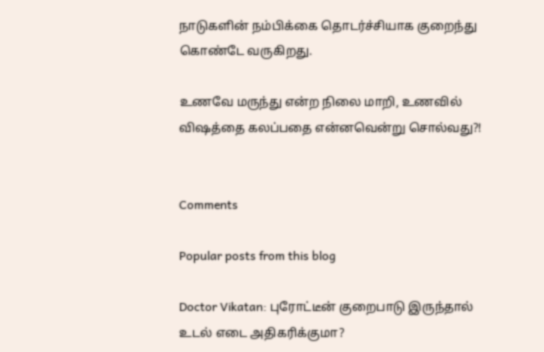நாடுகளின் நம்பிக்கை தொடர்ச்சியாக குறைந்து கொண்டே வருகிறது.

உணவே மருந்து என்ற நிலை மாறி, உணவில் விஷத்தை கலப்பதை என்னவென்று சொல்வது?!


Comments

Popular posts from this blog

Doctor Vikatan: புரோட்டீன் குறைபாடு இருந்தால் உடல் எடை அதிகரிக்குமா?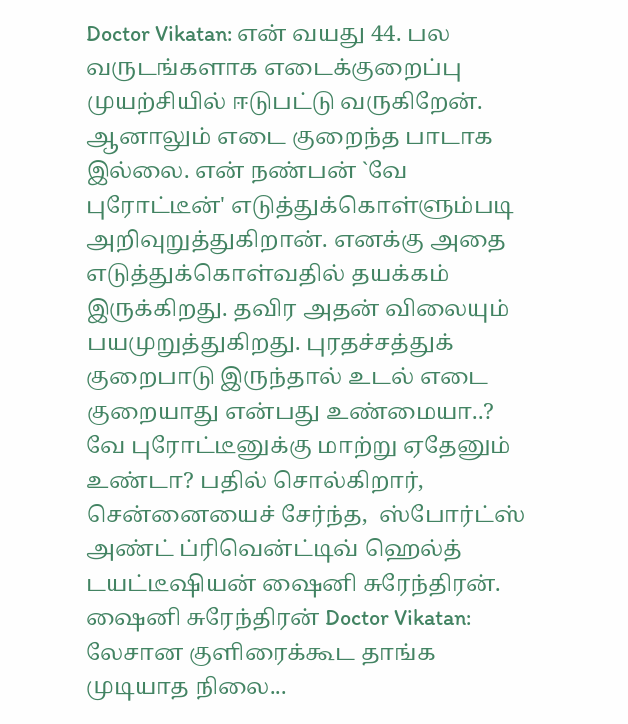Doctor Vikatan: என் வயது 44. பல வருடங்களாக எடைக்குறைப்பு முயற்சியில் ஈடுபட்டு வருகிறேன். ஆனாலும் எடை குறைந்த பாடாக இல்லை. என் நண்பன் `வே புரோட்டீன்' எடுத்துக்கொள்ளும்படி அறிவுறுத்துகிறான். எனக்கு அதை எடுத்துக்கொள்வதில் தயக்கம் இருக்கிறது. தவிர அதன் விலையும் பயமுறுத்துகிறது. புரதச்சத்துக் குறைபாடு இருந்தால் உடல் எடை குறையாது என்பது உண்மையா..? வே புரோட்டீனுக்கு மாற்று ஏதேனும் உண்டா? பதில் சொல்கிறார், சென்னையைச் சேர்ந்த,  ஸ்போர்ட்ஸ் அண்ட் ப்ரிவென்ட்டிவ் ஹெல்த்  டயட்டீஷியன் ஷைனி சுரேந்திரன். ஷைனி சுரேந்திரன் Doctor Vikatan: லேசான குளிரைக்கூட தாங்க முடியாத நிலை...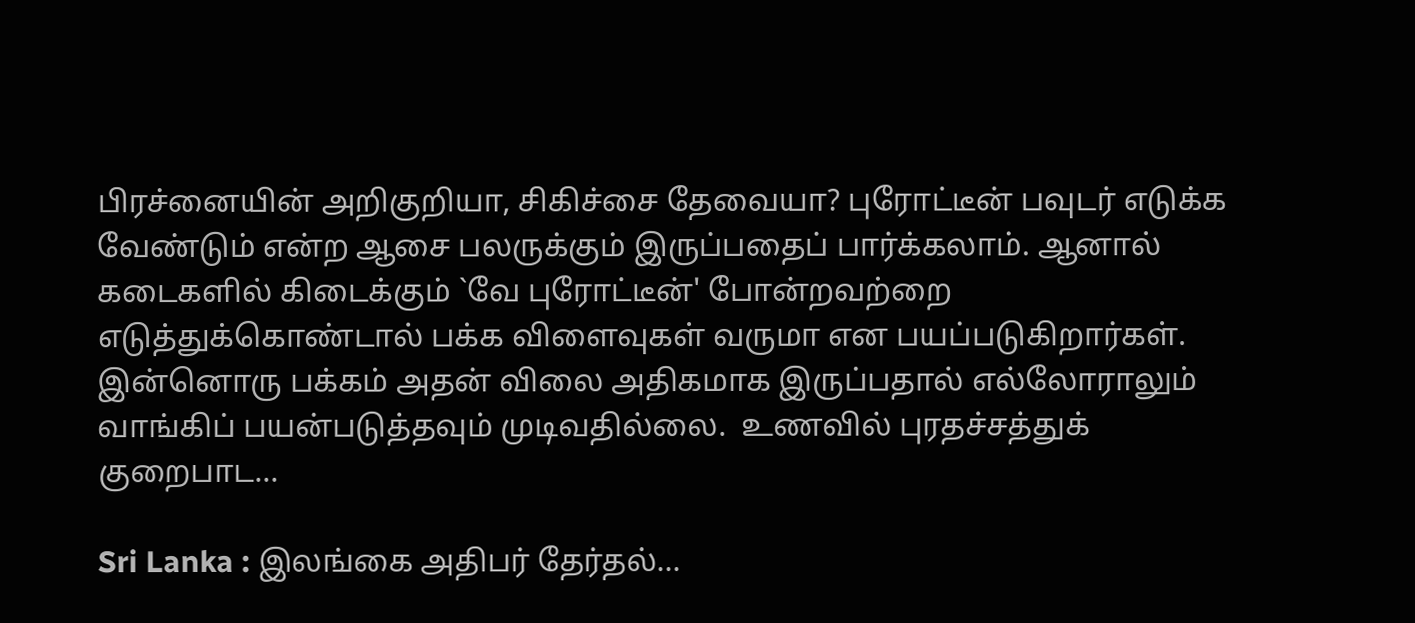பிரச்னையின் அறிகுறியா, சிகிச்சை தேவையா? புரோட்டீன் பவுடர் எடுக்க வேண்டும் என்ற ஆசை பலருக்கும் இருப்பதைப் பார்க்கலாம். ஆனால் கடைகளில் கிடைக்கும் `வே புரோட்டீன்' போன்றவற்றை எடுத்துக்கொண்டால் பக்க விளைவுகள் வருமா என பயப்படுகிறார்கள். இன்னொரு பக்கம் அதன் விலை அதிகமாக இருப்பதால் எல்லோராலும் வாங்கிப் பயன்படுத்தவும் முடிவதில்லை.  உணவில் புரதச்சத்துக் குறைபாட...

Sri Lanka : இலங்கை அதிபர் தேர்தல்...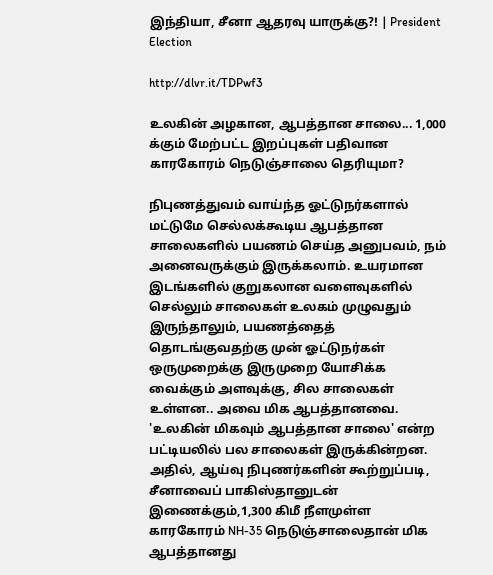இந்தியா, சீனா ஆதரவு யாருக்கு?! | President Election

http://dlvr.it/TDPwf3

உலகின் அழகான, ஆபத்தான சாலை... 1,000 க்கும் மேற்பட்ட இறப்புகள் பதிவான காரகோரம் நெடுஞ்சாலை தெரியுமா?

நிபுணத்துவம் வாய்ந்த ஓட்டுநர்களால் மட்டுமே செல்லக்கூடிய ஆபத்தான சாலைகளில் பயணம் செய்த அனுபவம், நம் அனைவருக்கும் இருக்கலாம். உயரமான இடங்களில் குறுகலான வளைவுகளில் செல்லும் சாலைகள் உலகம் முழுவதும் இருந்தாலும், பயணத்தைத் தொடங்குவதற்கு முன் ஓட்டுநர்கள் ஒருமுறைக்கு இருமுறை யோசிக்க வைக்கும் அளவுக்கு, சில சாலைகள் உள்ளன.. அவை மிக ஆபத்தானவை. 'உலகின் மிகவும் ஆபத்தான சாலை' என்ற பட்டியலில் பல சாலைகள் இருக்கின்றன. அதில், ஆய்வு நிபுணர்களின் கூற்றுப்படி, சீனாவைப் பாகிஸ்தானுடன் இணைக்கும்,1,300 கிமீ நீளமுள்ள காரகோரம் NH-35 நெடுஞ்சாலைதான் மிக ஆபத்தானது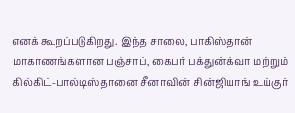எனக் கூறப்படுகிறது. இந்த சாலை, பாகிஸ்தான் மாகாணங்களான பஞ்சாப், கைபர் பக்துன்க்வா மற்றும் கில்கிட்-பால்டிஸ்தானை சீனாவின் சின்ஜியாங் உய்குர்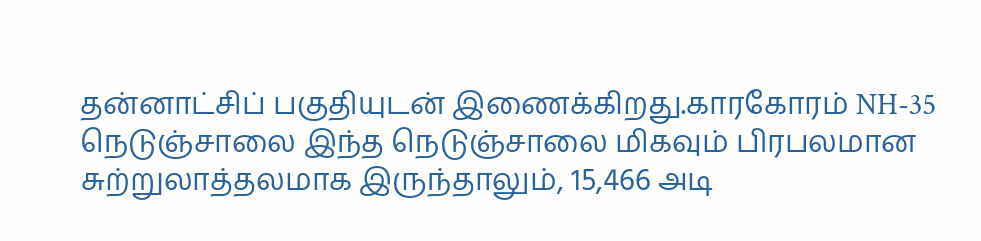தன்னாட்சிப் பகுதியுடன் இணைக்கிறது.காரகோரம் NH-35 நெடுஞ்சாலை இந்த நெடுஞ்சாலை மிகவும் பிரபலமான சுற்றுலாத்தலமாக இருந்தாலும், 15,466 அடி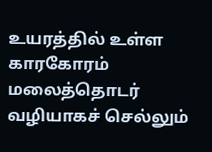உயரத்தில் உள்ள காரகோரம் மலைத்தொடர் வழியாகச் செல்லும்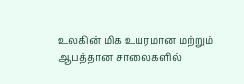உலகின் மிக உயரமான மற்றும் ஆபத்தான சாலைகளில்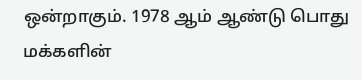ஒன்றாகும். 1978 ஆம் ஆண்டு பொது மக்களின்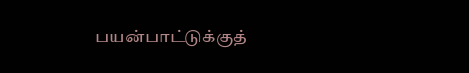பயன்பாட்டுக்குத்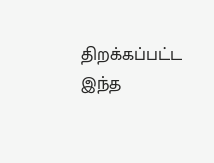திறக்கப்பட்ட இந்த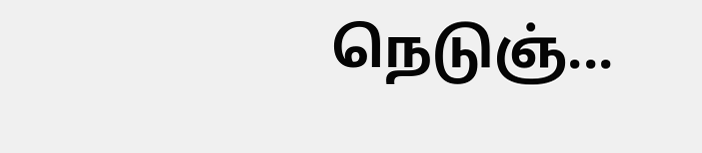நெடுஞ்...